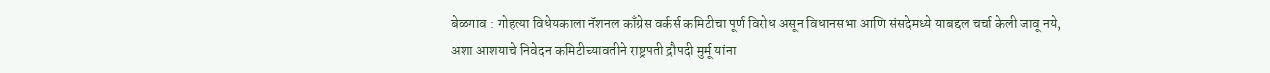बेळगाव : गोहत्या विधेयकाला नॅशनल काँग्रेस वर्कर्स कमिटीचा पूर्ण विरोध असून विधानसभा आणि संसदेमध्ये याबद्दल चर्चा केली जावू नये, अशा आशयाचे निवेदन कमिटीच्यावतीने राष्ट्रपती द्रौपदी मुर्मू यांना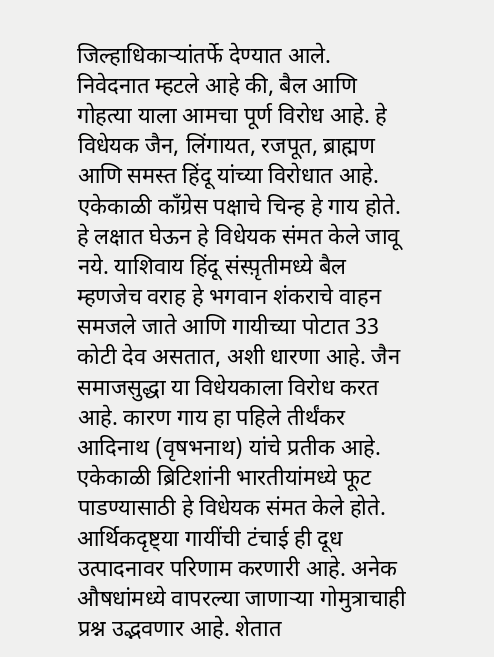जिल्हाधिकाऱ्यांतर्फे देण्यात आले. निवेदनात म्हटले आहे की, बैल आणि गोहत्या याला आमचा पूर्ण विरोध आहे. हे विधेयक जैन, लिंगायत, रजपूत, ब्राह्मण आणि समस्त हिंदू यांच्या विरोधात आहे. एकेकाळी काँग्रेस पक्षाचे चिन्ह हे गाय होते. हे लक्षात घेऊन हे विधेयक संमत केले जावू नये. याशिवाय हिंदू संस्प़ृतीमध्ये बैल म्हणजेच वराह हे भगवान शंकराचे वाहन समजले जाते आणि गायीच्या पोटात 33 कोटी देव असतात, अशी धारणा आहे. जैन समाजसुद्धा या विधेयकाला विरोध करत आहे. कारण गाय हा पहिले तीर्थंकर आदिनाथ (वृषभनाथ) यांचे प्रतीक आहे. एकेकाळी ब्रिटिशांनी भारतीयांमध्ये फूट पाडण्यासाठी हे विधेयक संमत केले होते. आर्थिकदृष्ट्या गायींची टंचाई ही दूध उत्पादनावर परिणाम करणारी आहे. अनेक औषधांमध्ये वापरल्या जाणाऱ्या गोमुत्राचाही प्रश्न उद्भवणार आहे. शेतात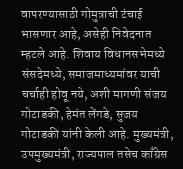वापरण्यासाठी गोमुत्राची टंचाई भासणार आहे, असेही निवेदनात म्हटले आहे. शिवाय विधानसभेमध्ये संसदेमध्ये, समाजमाध्यमांवर याची चर्चाही होवू नये, अशी मागणी संजय गोटाडकी, हेमंत लेंगडे, सुजय गोटाडकी यांनी केली आहे. मुख्यमंत्री, उपमुख्यमंत्री, राज्यपाल तसेच काँग्रेस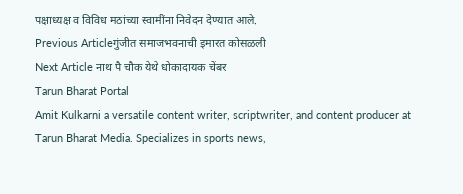पक्षाध्यक्ष व विविध मठांच्या स्वामींना निवेदन देण्यात आले.
Previous Articleगुंजीत समाजभवनाची इमारत कोसळली
Next Article नाथ पै चौक येथे धोकादायक चेंबर
Tarun Bharat Portal
Amit Kulkarni a versatile content writer, scriptwriter, and content producer at Tarun Bharat Media. Specializes in sports news,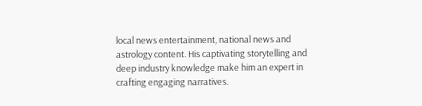local news entertainment, national news and astrology content. His captivating storytelling and deep industry knowledge make him an expert in crafting engaging narratives.